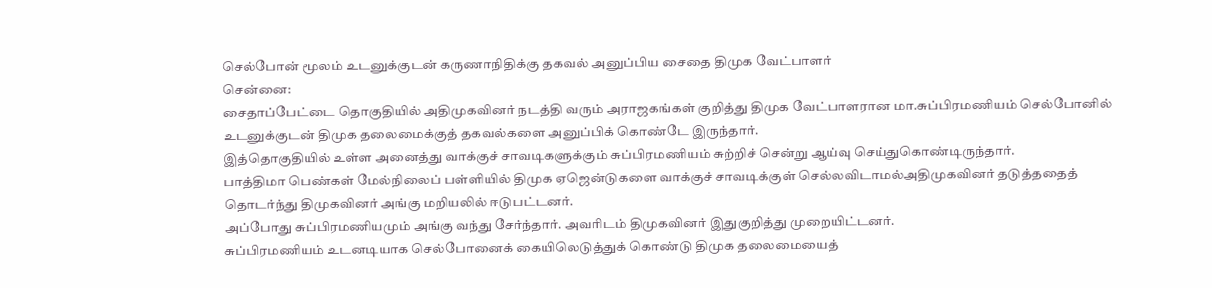செல்போன் மூலம் உடனுக்குடன் கருணாநிதிக்கு தகவல் அனுப்பிய சைதை திமுக வேட்பாளர்
சென்னை:
சைதாப்பேட்டை தொகுதியில் அதிமுகவினர் நடத்தி வரும் அராஜகங்கள் குறித்து திமுக வேட்பாளரான மா.சுப்பிரமணியம் செல்போனில் உடனுக்குடன் திமுக தலைமைக்குத் தகவல்களை அனுப்பிக் கொண்டே இருந்தார்.
இத்தொகுதியில் உள்ள அனைத்து வாக்குச் சாவடிகளுக்கும் சுப்பிரமணியம் சுற்றிச் சென்று ஆய்வு செய்துகொண்டிருந்தார்.
பாத்திமா பெண்கள் மேல்நிலைப் பள்ளியில் திமுக ஏஜென்டுகளை வாக்குச் சாவடிக்குள் செல்லவிடாமல்அதிமுகவினர் தடுத்ததைத் தொடர்ந்து திமுகவினர் அங்கு மறியலில் ஈடுபட்டனர்.
அப்போது சுப்பிரமணியமும் அங்கு வந்து சேர்ந்தார். அவரிடம் திமுகவினர் இதுகுறித்து முறையிட்டனர்.
சுப்பிரமணியம் உடனடியாக செல்போனைக் கையிலெடுத்துக் கொண்டு திமுக தலைமையைத்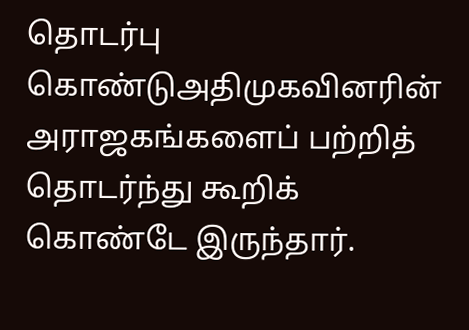தொடர்பு கொண்டுஅதிமுகவினரின் அராஜகங்களைப் பற்றித் தொடர்ந்து கூறிக் கொண்டே இருந்தார்.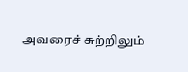அவரைச் சுற்றிலும்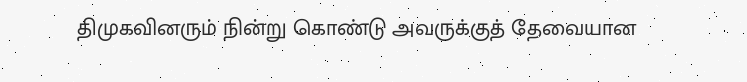திமுகவினரும் நின்று கொண்டு அவருக்குத் தேவையான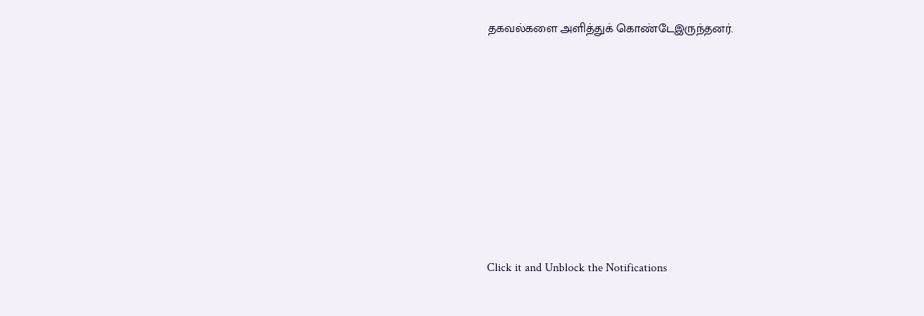தகவல்களை அளித்துக் கொண்டேஇருந்தனர்.












Click it and Unblock the Notifications